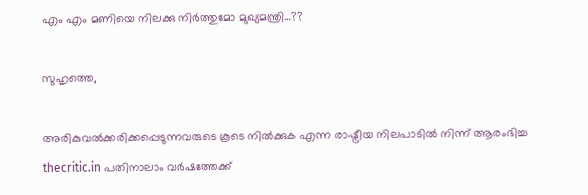എം എം മണിയെ നിലക്കു നിര്‍ത്തുമോ മുഖ്യമന്ത്രി…??

സുഹൃത്തെ,

അരികുവല്‍ക്കരിക്കപ്പെടുന്നവരുടെ കൂടെ നില്‍ക്കുക എന്ന രാഷ്ട്രീയ നിലപാടില്‍ നിന്ന് ആരംഭിച്ച thecritic.in പതിനാലാം വര്‍ഷത്തേക്ക്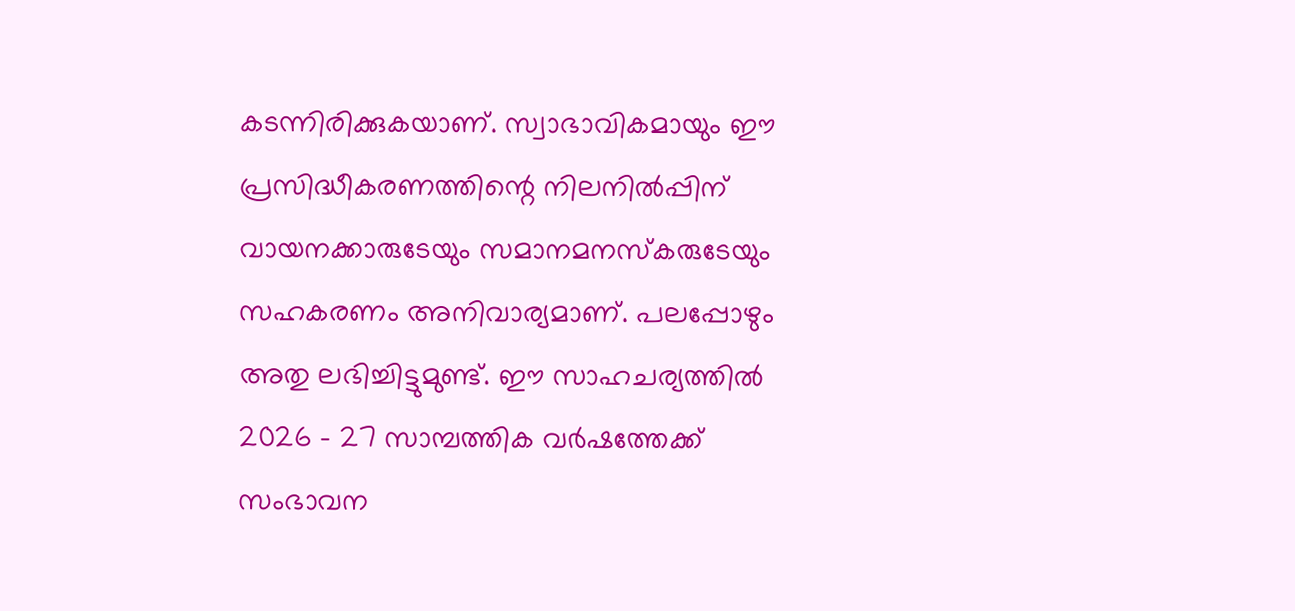കടന്നിരിക്കുകയാണ്. സ്വാഭാവികമായും ഈ പ്രസിദ്ധീകരണത്തിന്റെ നിലനില്‍പ്പിന് വായനക്കാരുടേയും സമാനമനസ്‌കരുടേയും സഹകരണം അനിവാര്യമാണ്. പലപ്പോഴും അതു ലഭിച്ചിട്ടുമുണ്ട്. ഈ സാഹചര്യത്തില്‍ 2026 - 27 സാമ്പത്തിക വര്‍ഷത്തേക്ക് സംഭാവന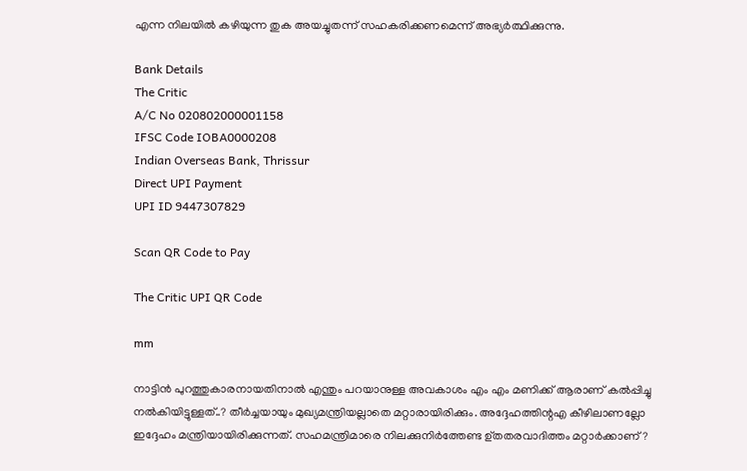എന്ന നിലയില്‍ കഴിയുന്ന തുക അയച്ചുതന്ന് സഹകരിക്കണമെന്ന് അഭ്യര്‍ത്ഥിക്കുന്നു.

Bank Details
The Critic
A/C No 020802000001158
IFSC Code IOBA0000208
Indian Overseas Bank, Thrissur
Direct UPI Payment
UPI ID 9447307829

Scan QR Code to Pay

The Critic UPI QR Code

mm

നാട്ടിന്‍ പുറത്തുകാരനായതിനാല്‍ എന്തും പറയാനുള്ള അവകാശം എം എം മണിക്ക് ആരാണ് കല്‍പ്പിച്ചു നല്‍കിയിട്ടുള്ളത്..? തീര്‍ച്ചയായും മുഖ്യമന്ത്രിയല്ലാതെ മറ്റാരായിരിക്കും. അദ്ദേഹത്തിന്റഎ കീഴിലാണല്ലോ ഇദ്ദേഹം മന്ത്രിയായിരിക്കുന്നത്. സഹമന്ത്രിമാരെ നിലക്കുനിര്‍ത്തേണ്ട ഉ്തതരവാദിത്തം മറ്റാര്‍ക്കാണ്?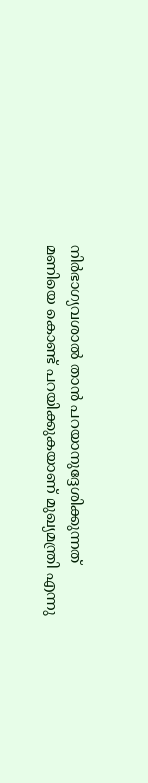നിര്‍ഭാഗ്യവശാല്‍ താന്‍ പറയാനുദ്ദേശിക്കുന്നത് മണിയെ കൊണ്ട് പറയിക്കുകയാണ് മുഖ്യമന്ത്രി എന്നു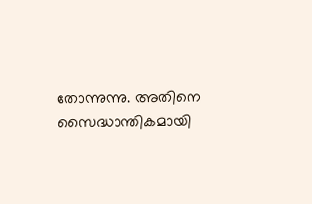തോന്നുന്നു. അതിനെ സൈദ്ധാന്തികമായി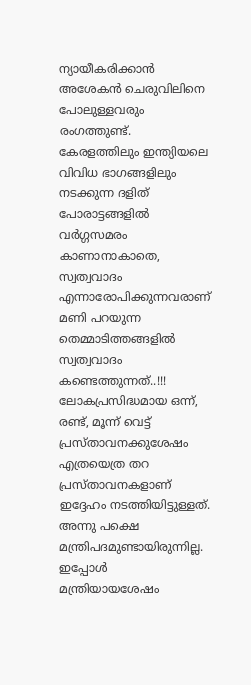ന്യായീകരിക്കാന്‍ അശേകന്‍ ചെരുവിലിനെ പോലുള്ളവരും രംഗത്തുണ്ട്. കേരളത്തിലും ഇന്ത്യിയലെ വിവിധ ഭാഗങ്ങളിലും നടക്കുന്ന ദളിത് പോരാട്ടങ്ങളില്‍ വര്‍ഗ്ഗസമരം കാണാനാകാതെ, സ്വത്വവാദം എന്നാരോപിക്കുന്നവരാണ് മണി പറയുന്ന തെമ്മാടിത്തങ്ങളില്‍ സ്വത്വവാദം കണ്ടെത്തുന്നത്..!!!
ലോകപ്രസിദ്ധമായ ഒന്ന്, രണ്ട്, മൂന്ന് വെട്ട് പ്രസ്താവനക്കുശേഷം എത്രയെത്ര തറ പ്രസ്താവനകളാണ് ഇദ്ദേഹം നടത്തിയിട്ടുള്ളത്. അന്നു പക്ഷെ മന്ത്രിപദമുണ്ടായിരുന്നില്ല. ഇപ്പോള്‍ മന്ത്രിയായശേഷം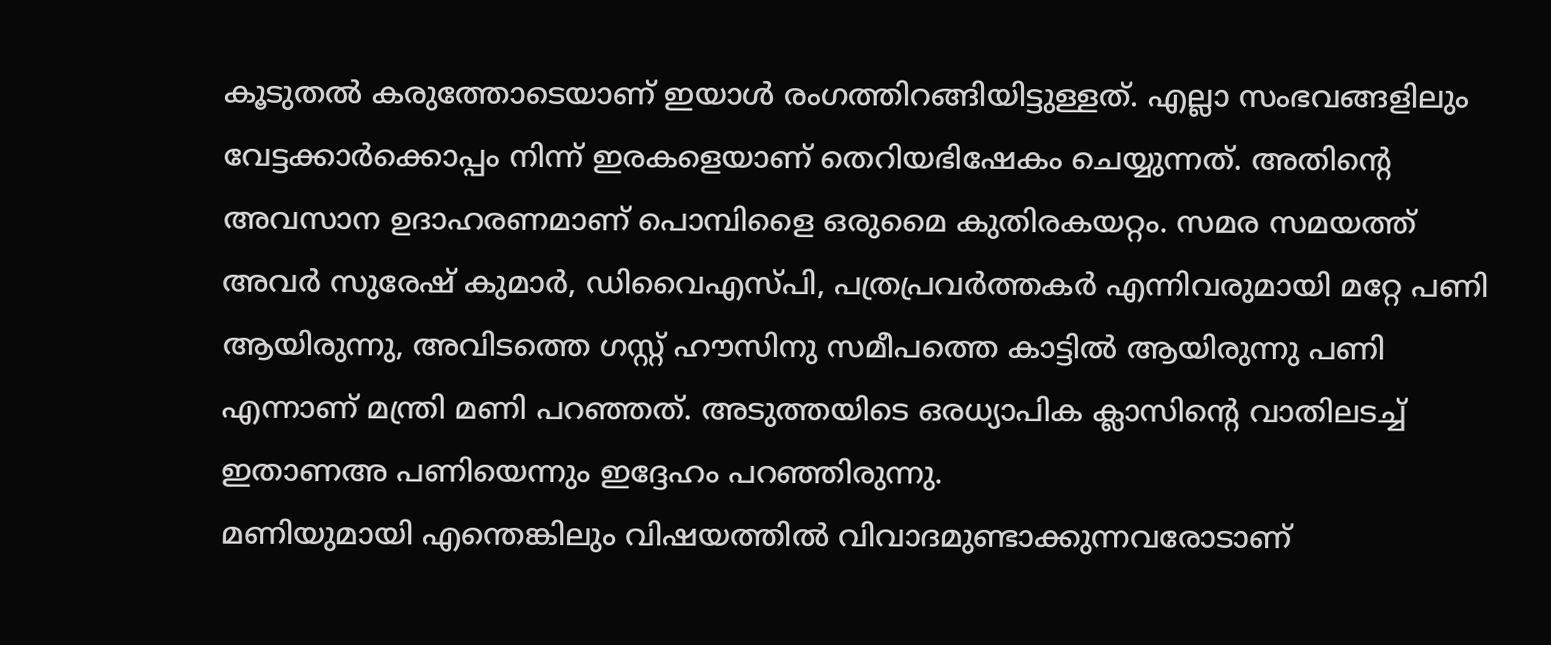കൂടുതല്‍ കരുത്തോടെയാണ് ഇയാള്‍ രംഗത്തിറങ്ങിയിട്ടുള്ളത്. എല്ലാ സംഭവങ്ങളിലും വേട്ടക്കാര്‍ക്കൊപ്പം നിന്ന് ഇരകളെയാണ് തെറിയഭിഷേകം ചെയ്യുന്നത്. അതിന്റെ അവസാന ഉദാഹരണമാണ് പൊമ്പിളൈ ഒരുമൈ കുതിരകയറ്റം. സമര സമയത്ത് അവര്‍ സുരേഷ് കുമാര്‍, ഡിവൈഎസ്പി, പത്രപ്രവര്‍ത്തകര്‍ എന്നിവരുമായി മറ്റേ പണി ആയിരുന്നു, അവിടത്തെ ഗസ്റ്റ് ഹൗസിനു സമീപത്തെ കാട്ടില്‍ ആയിരുന്നു പണി എന്നാണ് മന്ത്രി മണി പറഞ്ഞത്. അടുത്തയിടെ ഒരധ്യാപിക ക്ലാസിന്റെ വാതിലടച്ച് ഇതാണഅ പണിയെന്നും ഇദ്ദേഹം പറഞ്ഞിരുന്നു.
മണിയുമായി എന്തെങ്കിലും വിഷയത്തില്‍ വിവാദമുണ്ടാക്കുന്നവരോടാണ്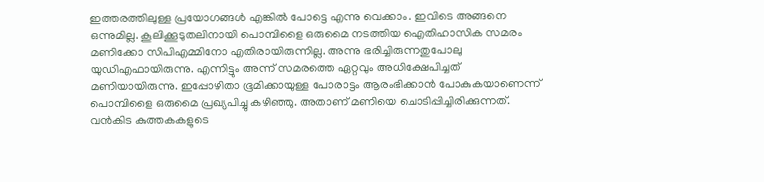ഇത്തരത്തിലുള്ള പ്രയോഗങ്ങള്‍ എങ്കില്‍ പോട്ടെ എന്നു വെക്കാം. ഇവിടെ അങ്ങനെ ഒന്നുമില്ല. കൂലിക്കൂടുതലിനായി പൊമ്പിളൈ ഒരുമൈ നടത്തിയ ഐതിഹാസിക സമരം മണിക്കോ സിപിഎമ്മിനോ എതിരായിരുന്നില്ല. അന്നു ഭരിച്ചിരുന്നതുപോലു യുഡിഎഫായിരുന്നു. എന്നിട്ടും അന്ന് സമരത്തെ ഏറ്റവും അധിക്ഷേപിച്ചത് മണിയായിരുന്നു. ഇപ്പോഴിതാ ഭൂമിക്കായുള്ള പോരാട്ടം ആരംഭിക്കാന്‍ പോകുകയാണെന്ന് പൊമ്പിളൈ ഒരുമൈ പ്രഖ്യപിച്ചു കഴിഞ്ഞു. അതാണ് മണിയെ ചൊടിപ്പിച്ചിരിക്കുന്നത്. വന്‍കിട കുത്തകകളുടെ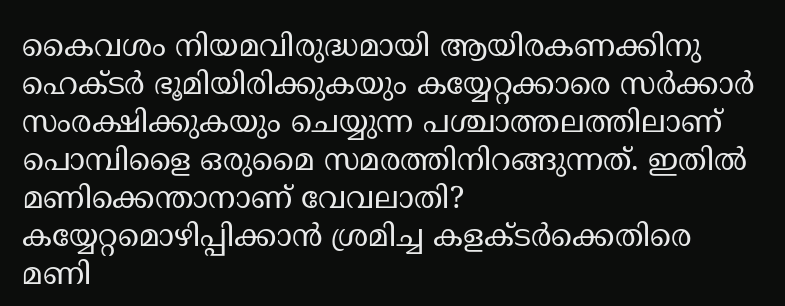കൈവശം നിയമവിരുദ്ധമായി ആയിരകണക്കിനു ഹെക്ടര്‍ ഭൂമിയിരിക്കുകയും കയ്യേറ്റക്കാരെ സര്‍ക്കാര്‍ സംരക്ഷിക്കുകയും ചെയ്യുന്ന പശ്ചാത്തലത്തിലാണ് പൊമ്പിളൈ ഒരുമൈ സമരത്തിനിറങ്ങുന്നത്. ഇതില്‍ മണിക്കെന്താനാണ് വേവലാതി? കയ്യേറ്റമൊഴിപ്പിക്കാന്‍ ശ്രമിച്ച കളക്ടര്‍ക്കെതിരെ മണി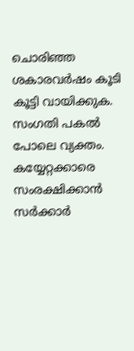ചൊരിഞ്ഞ ശകാരവര്‍ഷം കൂടി കൂട്ടി വായിക്കുക. സംഗതി പകല്‍ പോലെ വ്യക്തം. കയ്യേറ്റക്കാരെ സംരക്ഷിക്കാന്‍ സര്‍ക്കാര്‍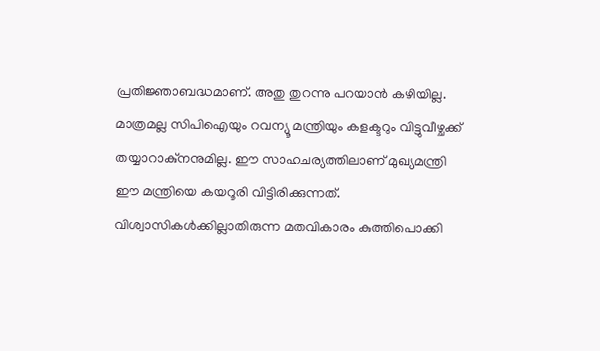പ്രതിജ്ഞാബദ്ധമാണ്. അതു തുറന്നു പറയാന്‍ കഴിയില്ല. മാത്രമല്ല സിപിഐയും റവന്യൂ മന്ത്രിയും കളക്ടറും വിട്ടുവീഴ്ചക്ക് തയ്യാറാകു്‌നനുമില്ല. ഈ സാഹചര്യത്തിലാണ് മുഖ്യമന്ത്രി ഈ മന്ത്രിയെ കയറൂരി വിട്ടിരിക്കുന്നത്. വിശ്വാസികള്‍ക്കില്ലാതിരുന്ന മതവികാരം കുത്തിപൊക്കി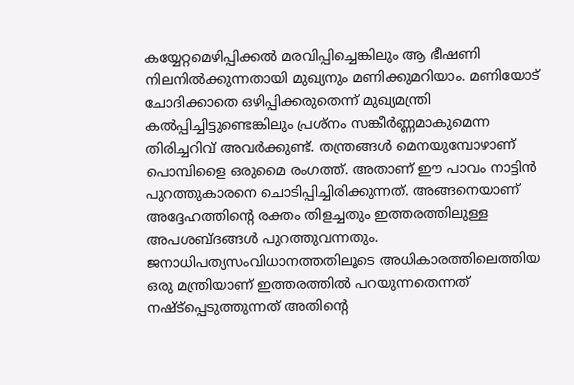കയ്യേറ്റമെഴിപ്പിക്കല്‍ മരവിപ്പിച്ചെങ്കിലും ആ ഭീഷണി നിലനില്‍ക്കുന്നതായി മുഖ്യനും മണിക്കുമറിയാം. മണിയോട് ചോദിക്കാതെ ഒഴിപ്പിക്കരുതെന്ന് മുഖ്യമന്ത്രി കല്‍പ്പിച്ചിട്ടുണ്ടെങ്കിലും പ്രശ്‌നം സങ്കീര്‍ണ്ണമാകുമെന്ന തിരിച്ചറിവ് അവര്‍ക്കുണ്ട്. തന്ത്രങ്ങള്‍ മെനയുമ്പോഴാണ് പൊമ്പിളൈ ഒരുമൈ രംഗത്ത്. അതാണ് ഈ പാവം നാട്ടിന്‍ പുറത്തുകാരനെ ചൊടിപ്പിച്ചിരിക്കുന്നത്. അങ്ങനെയാണ് അദ്ദേഹത്തിന്റെ രക്തം തിളച്ചതും ഇത്തരത്തിലുള്ള അപശബ്ദങ്ങള്‍ പുറത്തുവന്നതും. ജനാധിപത്യസംവിധാനത്തതിലൂടെ അധികാരത്തിലെത്തിയ ഒരു മന്ത്രിയാണ് ഇത്തരത്തില്‍ പറയുന്നതെന്നത് നഷ്ട്‌പ്പെടുത്തുന്നത് അതിന്റെ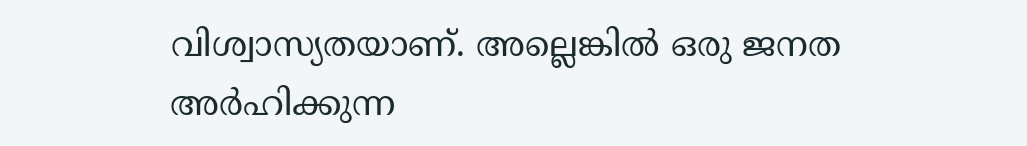വിശ്വാസ്യതയാണ്. അല്ലെങ്കില്‍ ഒരു ജനത അര്‍ഹിക്കുന്ന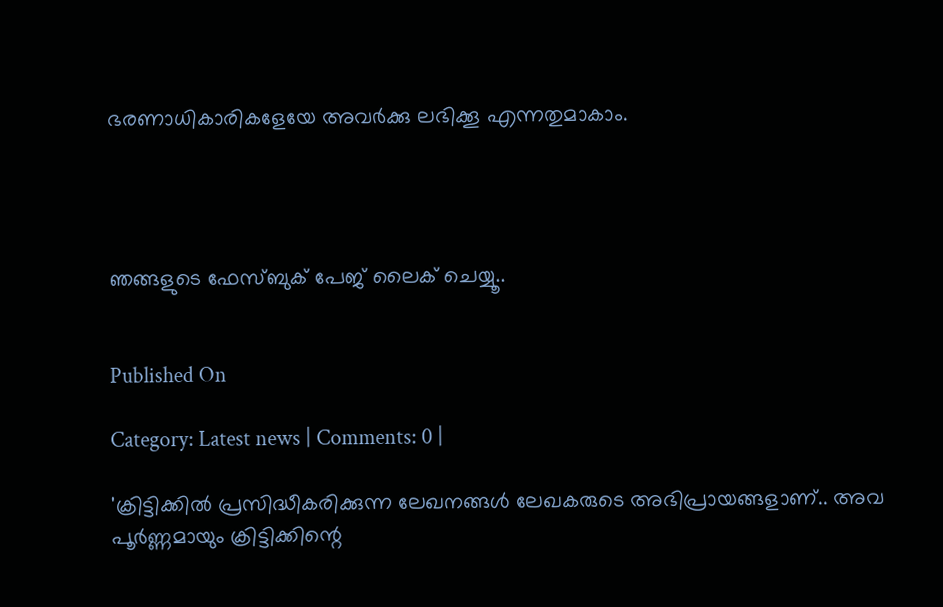ഭരണാധികാരികളേയേ അവര്‍ക്കു ലഭിക്കൂ എന്നതുമാകാം.




ഞങ്ങളുടെ ഫേസ്ബുക് പേജ് ലൈക് ചെയ്യൂ..


Published On

Category: Latest news | Comments: 0 |

'ക്രിട്ടിക്കില്‍ പ്രസിദ്ധീകരിക്കുന്ന ലേഖനങ്ങള്‍ ലേഖകരുടെ അഭിപ്രായങ്ങളാണ്.. അവ പൂര്‍ണ്ണമായും ക്രിട്ടിക്കിന്റെ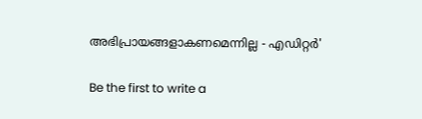അഭിപ്രായങ്ങളാകണമെന്നില്ല - എഡിറ്റര്‍'

Be the first to write a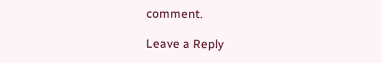comment.

Leave a Reply